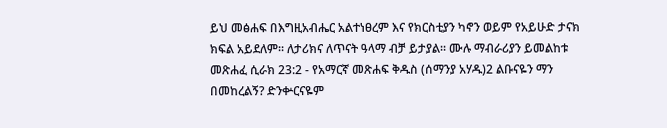ይህ መፅሐፍ በእግዚአብሔር አልተነፀረም እና የክርስቲያን ካኖን ወይም የአይሁድ ታናክ ክፍል አይደለም። ለታሪክና ለጥናት ዓላማ ብቻ ይታያል። ሙሉ ማብራሪያን ይመልከቱ መጽሐፈ ሲራክ 23:2 - የአማርኛ መጽሐፍ ቅዱስ (ሰማንያ አሃዱ)2 ልቡናዬን ማን በመከረልኝ? ድንቍርናዬም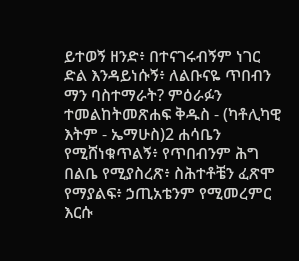ይተወኝ ዘንድ፥ በተናገሩብኝም ነገር ድል እንዳይነሱኝ፥ ለልቡናዬ ጥበብን ማን ባስተማራት? ምዕራፉን ተመልከትመጽሐፍ ቅዱስ - (ካቶሊካዊ እትም - ኤማሁስ)2 ሐሳቤን የሚሸነቁጥልኝ፥ የጥበብንም ሕግ በልቤ የሚያስረጽ፥ ስሕተቶቼን ፈጽሞ የማያልፍ፥ ኃጢአቴንም የሚመረምር እርሱ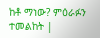ከቶ ማነው? ምዕራፉን ተመልከት |